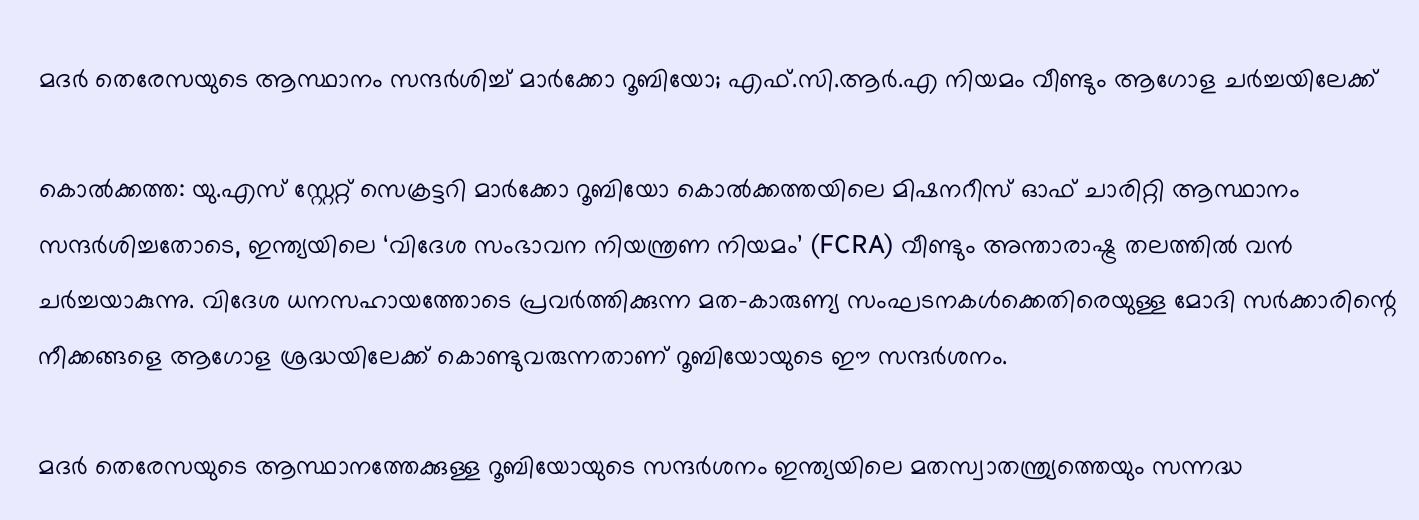മദർ തെരേസയുടെ ആസ്ഥാനം സന്ദർശിച്ച് മാർക്കോ റൂബിയോ; എഫ്.സി.ആർ.എ നിയമം വീണ്ടും ആഗോള ചർച്ചയിലേക്ക്

കൊൽക്കത്ത: യു.എസ് സ്റ്റേറ്റ് സെക്രട്ടറി മാർക്കോ റൂബിയോ കൊൽക്കത്തയിലെ മിഷനറീസ് ഓഫ് ചാരിറ്റി ആസ്ഥാനം സന്ദർശിച്ചതോടെ, ഇന്ത്യയിലെ ‘വിദേശ സംഭാവന നിയന്ത്രണ നിയമം’ (FCRA) വീണ്ടും അന്താരാഷ്ട്ര തലത്തിൽ വൻ ചർച്ചയാകുന്നു. വിദേശ ധനസഹായത്തോടെ പ്രവർത്തിക്കുന്ന മത-കാരുണ്യ സംഘടനകൾക്കെതിരെയുള്ള മോദി സർക്കാരിന്റെ നീക്കങ്ങളെ ആഗോള ശ്രദ്ധയിലേക്ക് കൊണ്ടുവരുന്നതാണ് റൂബിയോയുടെ ഈ സന്ദർശനം.

മദർ തെരേസയുടെ ആസ്ഥാനത്തേക്കുള്ള റൂബിയോയുടെ സന്ദർശനം ഇന്ത്യയിലെ മതസ്വാതന്ത്ര്യത്തെയും സന്നദ്ധ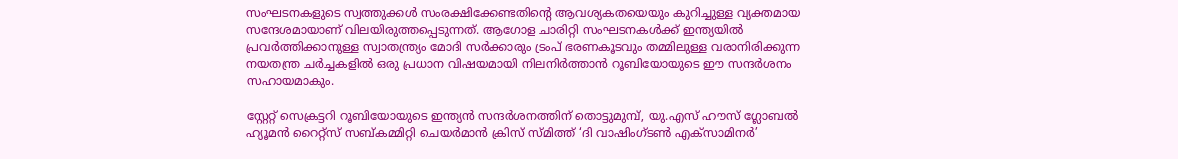സംഘടനകളുടെ സ്വത്തുക്കൾ സംരക്ഷിക്കേണ്ടതിന്റെ ആവശ്യകതയെയും കുറിച്ചുള്ള വ്യക്തമായ സന്ദേശമായാണ് വിലയിരുത്തപ്പെടുന്നത്. ആഗോള ചാരിറ്റി സംഘടനകൾക്ക് ഇന്ത്യയിൽ പ്രവർത്തിക്കാനുള്ള സ്വാതന്ത്ര്യം മോദി സർക്കാരും ട്രംപ് ഭരണകൂടവും തമ്മിലുള്ള വരാനിരിക്കുന്ന നയതന്ത്ര ചർച്ചകളിൽ ഒരു പ്രധാന വിഷയമായി നിലനിർത്താൻ റൂബിയോയുടെ ഈ സന്ദർശനം സഹായമാകും.

സ്റ്റേറ്റ് സെക്രട്ടറി റൂബിയോയുടെ ഇന്ത്യൻ സന്ദർശനത്തിന് തൊട്ടുമുമ്പ്, യു.എസ് ഹൗസ് ഗ്ലോബൽ ഹ്യൂമൻ റൈറ്റ്സ് സബ്കമ്മിറ്റി ചെയർമാൻ ക്രിസ് സ്മിത്ത് ‘ദി വാഷിംഗ്ടൺ എക്സാമിനർ’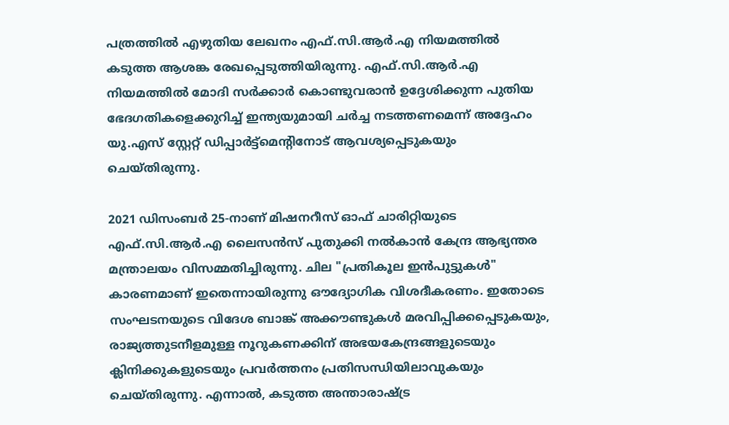പത്രത്തിൽ എഴുതിയ ലേഖനം എഫ്.സി.ആർ.എ നിയമത്തിൽ കടുത്ത ആശങ്ക രേഖപ്പെടുത്തിയിരുന്നു. എഫ്.സി.ആർ.എ നിയമത്തിൽ മോദി സർക്കാർ കൊണ്ടുവരാൻ ഉദ്ദേശിക്കുന്ന പുതിയ ഭേദഗതികളെക്കുറിച്ച് ഇന്ത്യയുമായി ചർച്ച നടത്തണമെന്ന് അദ്ദേഹം യു.എസ് സ്റ്റേറ്റ് ഡിപ്പാർട്ട്മെന്റിനോട് ആവശ്യപ്പെടുകയും ചെയ്തിരുന്നു.

2021 ഡിസംബർ 25-നാണ് മിഷനറീസ് ഓഫ് ചാരിറ്റിയുടെ എഫ്.സി.ആർ.എ ലൈസൻസ് പുതുക്കി നൽകാൻ കേന്ദ്ര ആഭ്യന്തര മന്ത്രാലയം വിസമ്മതിച്ചിരുന്നു. ചില "പ്രതികൂല ഇൻപുട്ടുകൾ" കാരണമാണ് ഇതെന്നായിരുന്നു ഔദ്യോഗിക വിശദീകരണം. ഇതോടെ സംഘടനയുടെ വിദേശ ബാങ്ക് അക്കൗണ്ടുകൾ മരവിപ്പിക്കപ്പെടുകയും, രാജ്യത്തുടനീളമുള്ള നൂറുകണക്കിന് അഭയകേന്ദ്രങ്ങളുടെയും ക്ലിനിക്കുകളുടെയും പ്രവർത്തനം പ്രതിസന്ധിയിലാവുകയും ചെയ്തിരുന്നു. എന്നാൽ, കടുത്ത അന്താരാഷ്ട്ര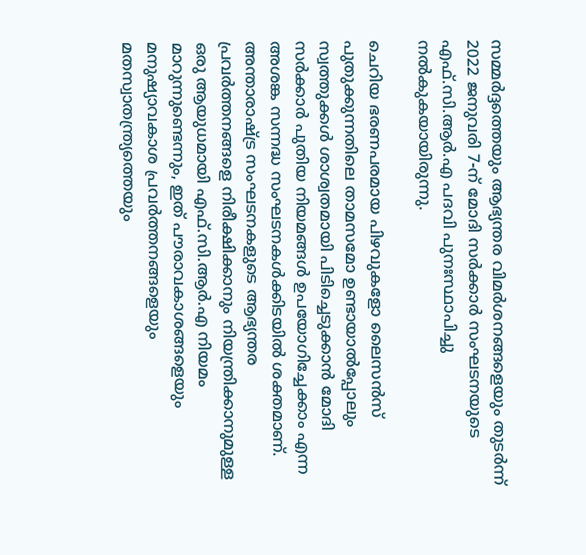സമ്മർദ്ദത്തെയും ആഭ്യന്തര വിമർശനങ്ങളെയും തുടർന്ന് 2022 ജനുവരി 7-ന് മോദി സർക്കാർ സംഘടനയുടെ എഫ്.സി.ആർ.എ പദവി പുനഃസ്ഥാപിച്ചു നൽകുകയായിരുന്നു.

ചെറിയ ഭരണപരമായ പിഴവുകളോ ലൈസൻസ് പുതുക്കുന്നതിലെ താമസമോ ഉണ്ടായാൽപ്പോലും സ്വത്തുക്കൾ ശാശ്വതമായി പിടിച്ചെടുക്കാൻ മോദി സർക്കാർ പുതിയ നിയമങ്ങൾ ഉപയോഗിച്ചേക്കാം എന്ന അശങ്ക സന്നദ്ധ സംഘടനകൾക്കിടയിൽ ശക്തമാണ്. അന്താരാഷ്ട്ര സംഘടനകളുടെ ആഭ്യന്തര പ്രവർത്തനങ്ങളെ നിരീക്ഷിക്കാനും നിയന്ത്രിക്കാനുമുള്ള ഒരു ആയുധമായി എഫ്.സി.ആർ.എ നിയമം മാറുന്നുണ്ടെന്നും, ഇത് പൗരാവകാശങ്ങളെയും മനുഷ്യാവകാശ പ്രവർത്തനങ്ങളെയും മതസ്വാതന്ത്ര്യത്തെയും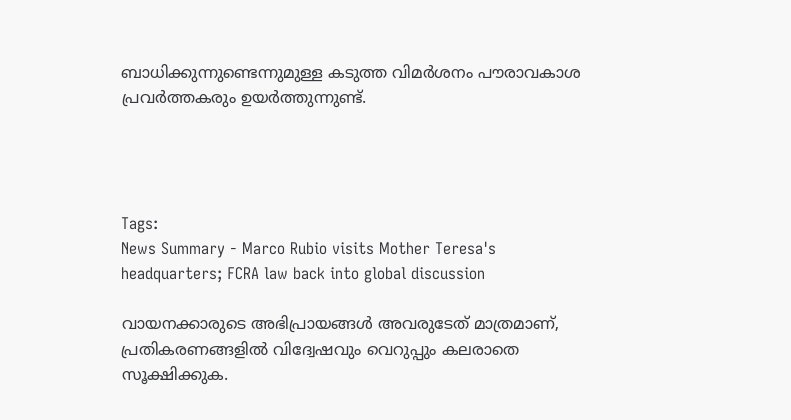ബാധിക്കുന്നുണ്ടെന്നുമുള്ള കടുത്ത വിമർശനം പൗരാവകാശ പ്രവർത്തകരും ഉയർത്തുന്നുണ്ട്.




Tags:
News Summary - Marco Rubio visits Mother Teresa's headquarters; FCRA law back into global discussion

വായനക്കാരുടെ അഭിപ്രായങ്ങള്‍ അവരുടേത് മാത്രമാണ്, പ്രതികരണങ്ങളിൽ വിദ്വേഷവും വെറുപ്പും കലരാതെ സൂക്ഷിക്കുക.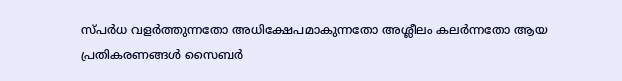സ്പർധ വളർത്തുന്നതോ അധിക്ഷേപമാകുന്നതോ അശ്ലീലം കലർന്നതോ ആയ പ്രതികരണങ്ങൾ സൈബർ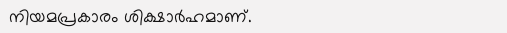നിയമപ്രകാരം ശിക്ഷാർഹമാണ്.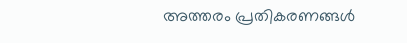അത്തരം പ്രതികരണങ്ങൾ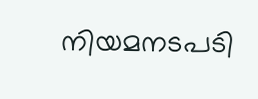നിയമനടപടി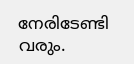നേരിടേണ്ടി വരും.